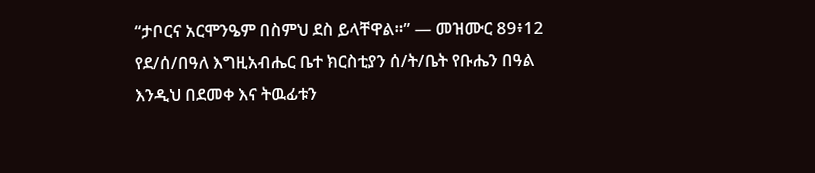“ታቦርና አርሞንዔም በስምህ ደስ ይላቸዋል።” — መዝሙር 89፥12 የደ/ሰ/በዓለ እግዚአብሔር ቤተ ክርስቲያን ሰ/ት/ቤት የቡሔን በዓል እንዲህ በደመቀ እና ትዉፊቱን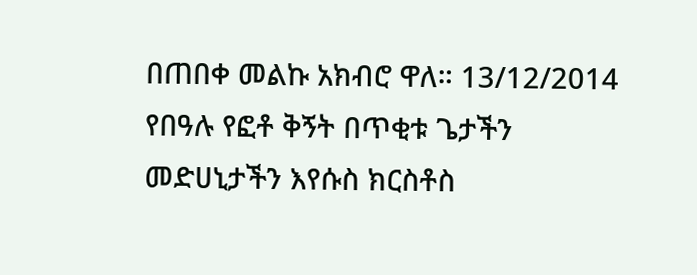በጠበቀ መልኩ አክብሮ ዋለ። 13/12/2014 የበዓሉ የፎቶ ቅኝት በጥቂቱ ጌታችን መድሀኒታችን እየሱስ ክርስቶስ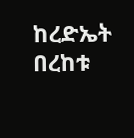ከረድኤት በረከቱ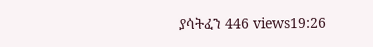ያሳትፈን 446 views19:26